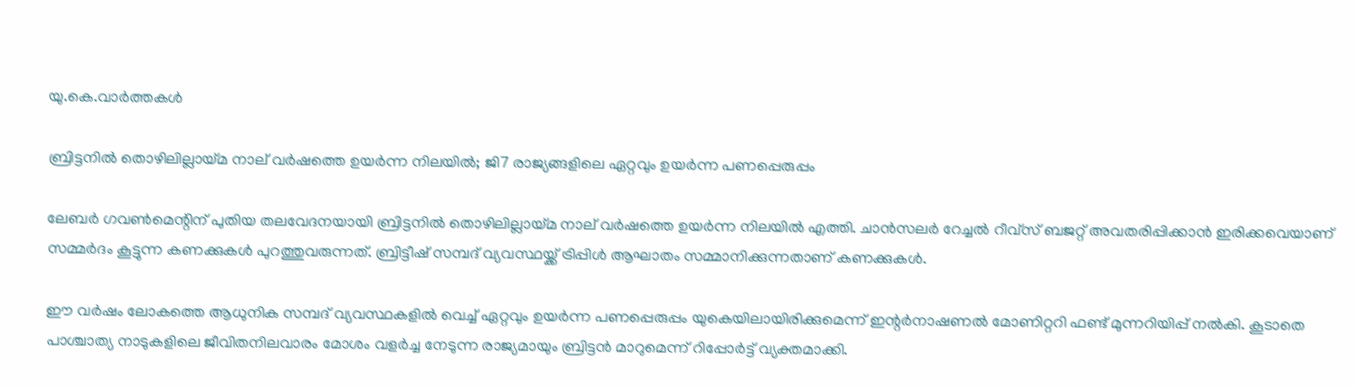യു.കെ.വാര്‍ത്തകള്‍

ബ്രിട്ടനില്‍ തൊഴിലില്ലായ്മ നാല് വര്‍ഷത്തെ ഉയര്‍ന്ന നിലയില്‍; ജി7 രാജ്യങ്ങളിലെ ഏറ്റവും ഉയര്‍ന്ന പണപ്പെരുപ്പം

ലേബര്‍ ഗവണ്‍മെന്റിന് പുതിയ തലവേദനയായി ബ്രിട്ടനില്‍ തൊഴിലില്ലായ്മ നാല് വര്‍ഷത്തെ ഉയര്‍ന്ന നിലയില്‍ എത്തി. ചാന്‍സലര്‍ റേച്ചല്‍ റീവ്‌സ് ബജറ്റ് അവതരിപ്പിക്കാന്‍ ഇരിക്കവെയാണ് സമ്മര്‍ദം കൂട്ടുന്ന കണക്കുകള്‍ പുറത്തുവരുന്നത്. ബ്രിട്ടീഷ് സമ്പദ് വ്യവസ്ഥയ്ക്ക് ട്രിപ്പിള്‍ ആഘാതം സമ്മാനിക്കുന്നതാണ് കണക്കുകള്‍.

ഈ വര്‍ഷം ലോകത്തെ ആധുനിക സമ്പദ് വ്യവസ്ഥകളില്‍ വെച്ച് ഏറ്റവും ഉയര്‍ന്ന പണപ്പെരുപ്പം യുകെയിലായിരിക്കുമെന്ന് ഇന്റര്‍നാഷണല്‍ മോണിറ്ററി ഫണ്ട് മുന്നറിയിപ്പ് നല്‍കി. കൂടാതെ പാശ്ചാത്യ നാടുകളിലെ ജീവിതനിലവാരം മോശം വളര്‍ച്ച നേടുന്ന രാജ്യമായും ബ്രിട്ടന്‍ മാറുമെന്ന് റിപ്പോര്‍ട്ട് വ്യക്തമാക്കി.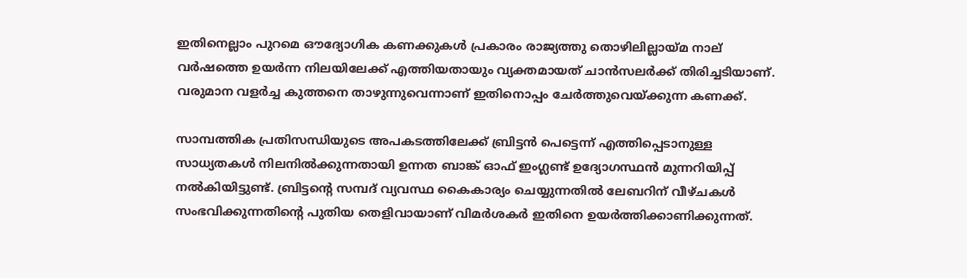ഇതിനെല്ലാം പുറമെ ഔദ്യോഗിക കണക്കുകള്‍ പ്രകാരം രാജ്യത്തു തൊഴിലില്ലായ്മ നാല് വര്‍ഷത്തെ ഉയര്‍ന്ന നിലയിലേക്ക് എത്തിയതായും വ്യക്തമായത് ചാന്‍സലര്‍ക്ക് തിരിച്ചടിയാണ്. വരുമാന വളര്‍ച്ച കുത്തനെ താഴുന്നുവെന്നാണ് ഇതിനൊപ്പം ചേര്‍ത്തുവെയ്ക്കുന്ന കണക്ക്.

സാമ്പത്തിക പ്രതിസന്ധിയുടെ അപകടത്തിലേക്ക് ബ്രിട്ടന്‍ പെട്ടെന്ന് എത്തിപ്പെടാനുള്ള സാധ്യതകള്‍ നിലനില്‍ക്കുന്നതായി ഉന്നത ബാങ്ക് ഓഫ് ഇംഗ്ലണ്ട് ഉദ്യോഗസ്ഥന്‍ മുന്നറിയിപ്പ് നല്‍കിയിട്ടുണ്ട്. ബ്രിട്ടന്റെ സമ്പദ് വ്യവസ്ഥ കൈകാര്യം ചെയ്യുന്നതില്‍ ലേബറിന് വീഴ്ചകള്‍ സംഭവിക്കുന്നതിന്റെ പുതിയ തെളിവായാണ് വിമര്‍ശകര്‍ ഇതിനെ ഉയര്‍ത്തിക്കാണിക്കുന്നത്.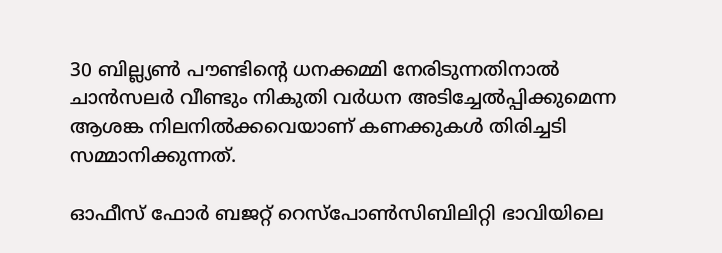30 ബില്ല്യണ്‍ പൗണ്ടിന്റെ ധനക്കമ്മി നേരിടുന്നതിനാല്‍ ചാന്‍സലര്‍ വീണ്ടും നികുതി വര്‍ധന അടിച്ചേല്‍പ്പിക്കുമെന്ന ആശങ്ക നിലനില്‍ക്കവെയാണ് കണക്കുകള്‍ തിരിച്ചടി സമ്മാനിക്കുന്നത്.

ഓഫീസ് ഫോര്‍ ബജറ്റ് റെസ്‌പോണ്‍സിബിലിറ്റി ഭാവിയിലെ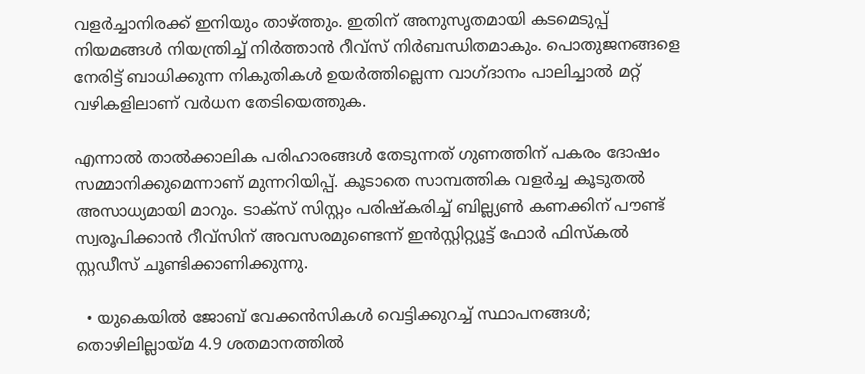വളര്‍ച്ചാനിരക്ക് ഇനിയും താഴ്ത്തും. ഇതിന് അനുസൃതമായി കടമെടുപ്പ് നിയമങ്ങള്‍ നിയന്ത്രിച്ച് നിര്‍ത്താന്‍ റീവ്‌സ് നിര്‍ബന്ധിതമാകും. പൊതുജനങ്ങളെ നേരിട്ട് ബാധിക്കുന്ന നികുതികള്‍ ഉയര്‍ത്തില്ലെന്ന വാഗ്ദാനം പാലിച്ചാല്‍ മറ്റ് വഴികളിലാണ് വര്‍ധന തേടിയെത്തുക.

എന്നാല്‍ താല്‍ക്കാലിക പരിഹാരങ്ങള്‍ തേടുന്നത് ഗുണത്തിന് പകരം ദോഷം സമ്മാനിക്കുമെന്നാണ് മുന്നറിയിപ്പ്. കൂടാതെ സാമ്പത്തിക വളര്‍ച്ച കൂടുതല്‍ അസാധ്യമായി മാറും. ടാക്‌സ് സിസ്റ്റം പരിഷ്‌കരിച്ച് ബില്ല്യണ്‍ കണക്കിന് പൗണ്ട് സ്വരൂപിക്കാന്‍ റീവ്‌സിന് അവസരമുണ്ടെന്ന് ഇന്‍സ്റ്റിറ്റ്യൂട്ട് ഫോര്‍ ഫിസ്‌കല്‍ സ്റ്റഡീസ് ചൂണ്ടിക്കാണിക്കുന്നു.

  • യുകെയില്‍ ജോബ് വേക്കന്‍സികള്‍ വെട്ടിക്കുറച്ച് സ്ഥാപനങ്ങള്‍; തൊഴിലില്ലായ്മ 4.9 ശതമാനത്തില്‍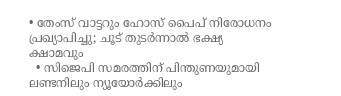• തേംസ് വാട്ടറും ഹോസ് പൈപ് നിരോധനം പ്രഖ്യാപിച്ചു; ചൂട് തുടര്‍ന്നാല്‍ ഭക്ഷ്യ ക്ഷാമവും
  • സിജെപി സമരത്തിന് പിന്തുണയുമായി ലണ്ടനിലും ന്യൂയോര്‍ക്കിലും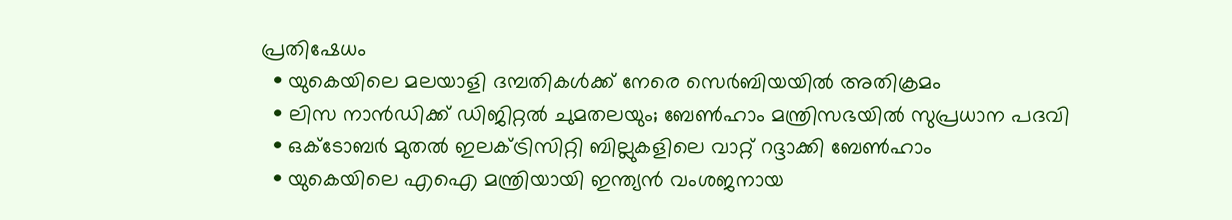പ്രതിഷേധം
  • യുകെയിലെ മലയാളി ദമ്പതികള്‍ക്ക് നേരെ സെര്‍ബിയയില്‍ അതിക്രമം
  • ലിസ നാന്‍ഡിക്ക് ഡിജിറ്റല്‍ ചുമതലയും; ബേണ്‍ഹാം മന്ത്രിസഭയില്‍ സുപ്രധാന പദവി
  • ഒക്ടോബര്‍ മുതല്‍ ഇലക്ട്രിസിറ്റി ബില്ലുകളിലെ വാറ്റ് റദ്ദാക്കി ബേണ്‍ഹാം
  • യുകെയിലെ എഐ മന്ത്രിയായി ഇന്ത്യന്‍ വംശജനായ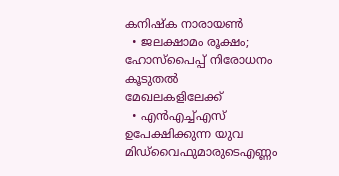കനിഷ്‌ക നാരായണ്‍
  • ജലക്ഷാമം രൂക്ഷം; ഹോസ്‌പൈപ്പ് നിരോധനം കൂടുതല്‍ മേഖലകളിലേക്ക്
  • എന്‍എച്ച്എസ് ഉപേക്ഷിക്കുന്ന യുവ മിഡ്‌വൈഫുമാരുടെഎണ്ണം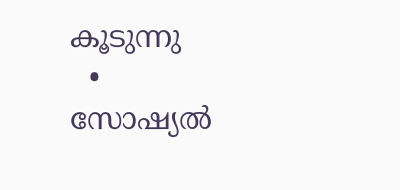കൂടുന്നു
  • സോഷ്യല്‍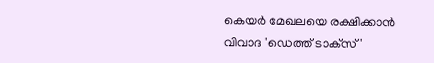കെയര്‍ മേഖലയെ രക്ഷിക്കാന്‍ വിവാദ 'ഡെത്ത് ടാക്‌സ്'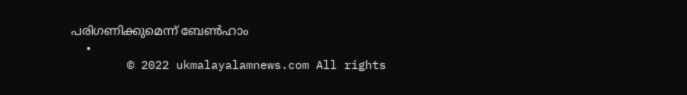പരിഗണിക്കുമെന്ന് ബേണ്‍ഹാം
  •
        © 2022 ukmalayalamnews.com All rights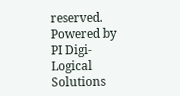reserved. Powered by PI Digi-Logical Solutions